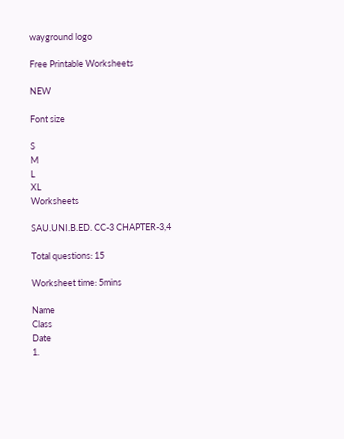wayground logo

Free Printable Worksheets

NEW

Font size

S
M
L
XL
Worksheets

SAU.UNI.B.ED. CC-3 CHAPTER-3,4

Total questions: 15

Worksheet time: 5mins

Name
Class
Date
1.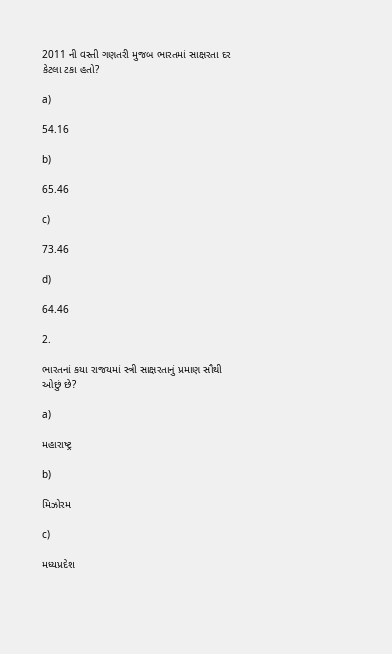2011 ની વસ્તી ગણતરી મુજબ ભારતમાં સાક્ષરતા દર કેટલા ટકા હતો?

a)

54.16

b)

65.46

c)

73.46

d)

64.46

2.

ભારતનાં કયા રાજયમાં સ્ત્રી સાક્ષરતાનું પ્રમાણ સૌથી ઓછું છે?

a)

મહારાષ્ટ્ર

b)

મિઝોરમ

c)

મધ્યપ્રદેશ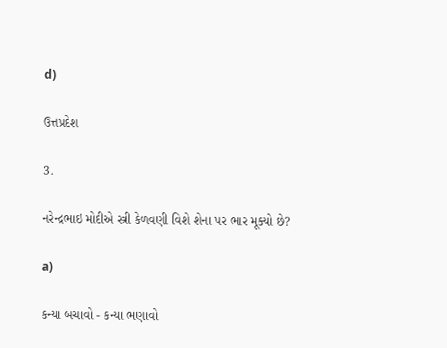d)

ઉત્તપ્રદેશ

3.

નરેન્દ્રભાઇ મોદીએ સ્ત્રી કેળવણી વિશે શેના પર ભાર મૂક્યો છે?

a)

કન્યા બચાવો - કન્યા ભણાવો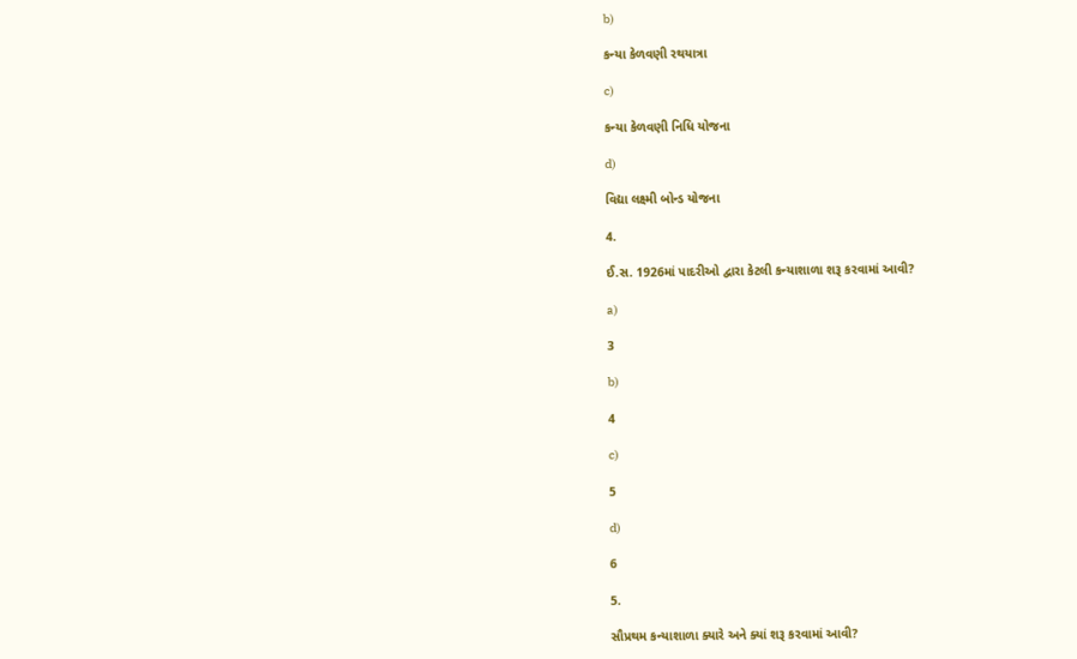b)

કન્યા કેળવણી રથયાત્રા

c)

કન્યા કેળવણી નિધિ યોજના

d)

વિદ્યા લક્ષ્મી બોન્ડ યોજના

4.

ઈ.સ. 1926માં પાદરીઓ દ્વારા કેટલી કન્યાશાળા શરૂ કરવામાં આવી?

a)

3

b)

4

c)

5

d)

6

5.

સૌપ્રથમ કન્યાશાળા ક્યારે અને ક્યાં શરૂ કરવામાં આવી?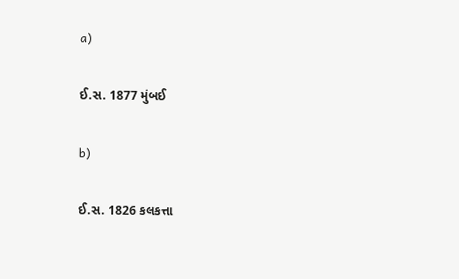a)

ઈ.સ. 1877 મુંબઈ

b)

ઈ.સ. 1826 કલકત્તા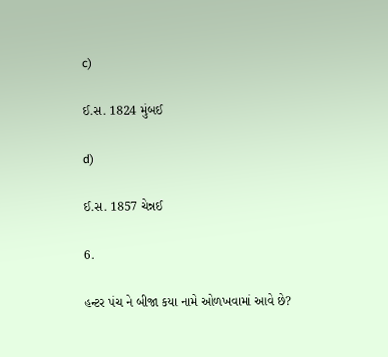c)

ઈ.સ. 1824 મુંબઈ

d)

ઈ.સ. 1857 ચેન્નઈ

6.

હન્ટર પંચ ને બીજા કયા નામે ઓળખવામાં આવે છે?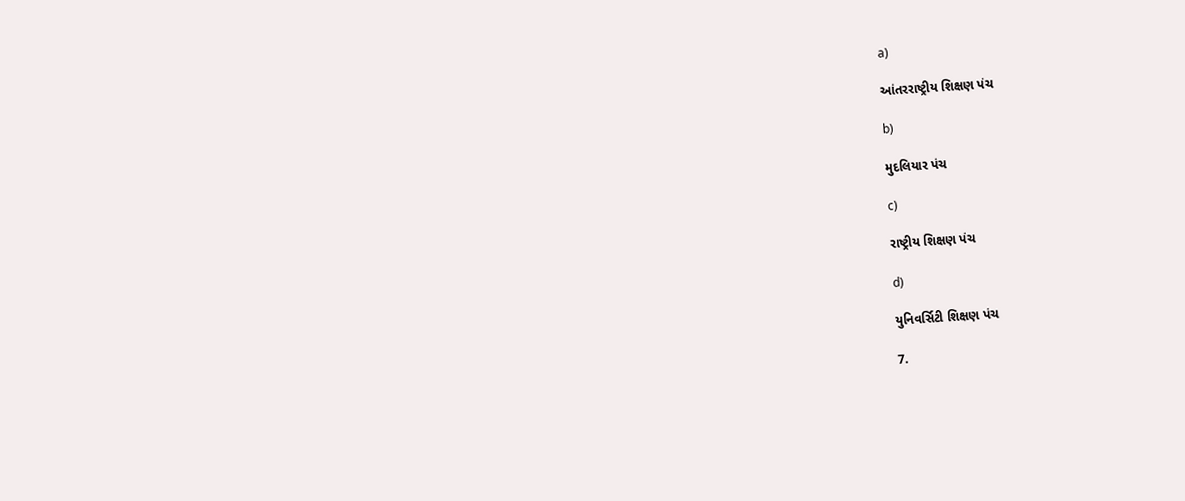a)

આંતરરાષ્ટ્રીય શિક્ષણ પંચ

b)

મુદલિયાર પંચ

c)

રાષ્ટ્રીય શિક્ષણ પંચ

d)

યુનિવર્સિટી શિક્ષણ પંચ

7.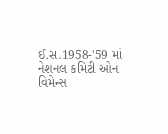ઈ.સ.1958-'59 માં નેશનલ કમિટી ઓન વિમેન્સ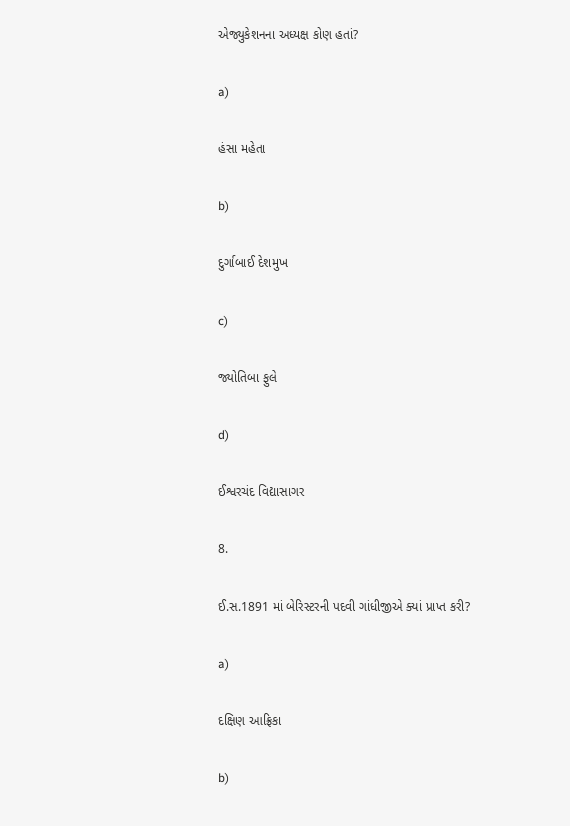એજ્યુકેશનના અધ્યક્ષ કોણ હતાં?

a)

હંસા મહેતા

b)

દુર્ગાબાઈ દેશમુખ

c)

જ્યોતિબા ફુલે

d)

ઈશ્વરચંદ વિદ્યાસાગર

8.

ઈ.સ.1891 માં બેરિસ્ટરની પદવી ગાંધીજીએ ક્યાં પ્રાપ્ત કરી?

a)

દક્ષિણ આફ્રિકા

b)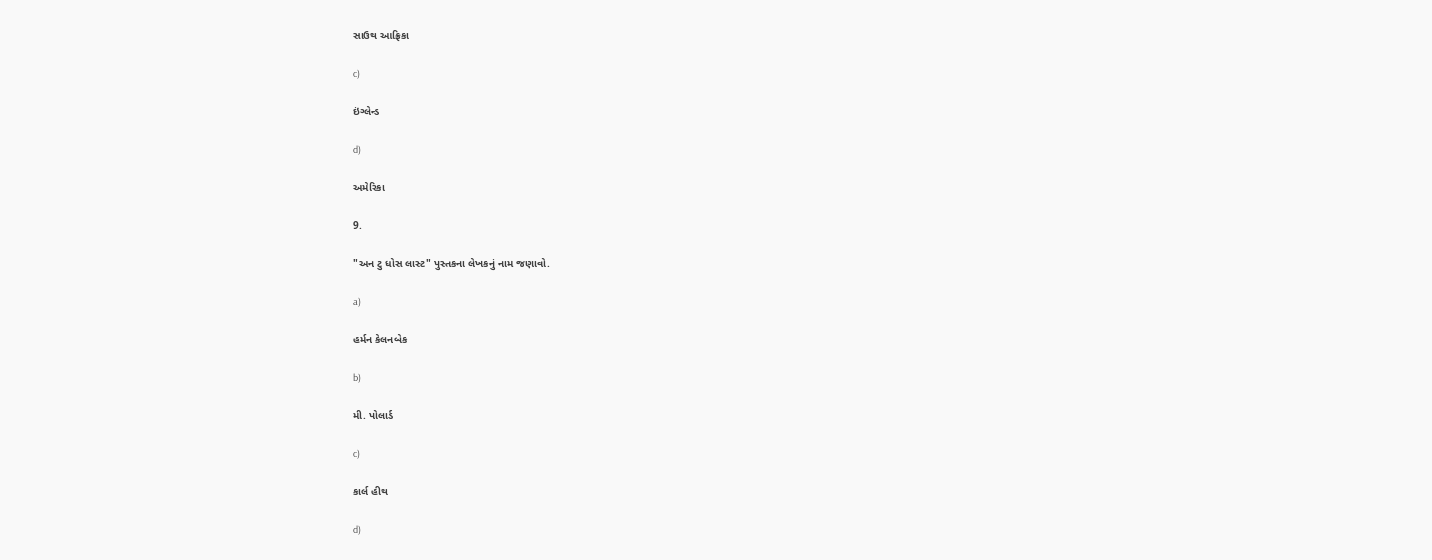સાઉથ આફ્રિકા

c)

ઇંગ્લેન્ડ

d)

અમેરિકા

9.

"અન ટુ ધોસ લાસ્ટ" પુસ્તકના લેખકનું નામ જણાવો.

a)

હર્મન કેલનબેક

b)

મી. પોલાર્ડ

c)

કાર્લ હીથ

d)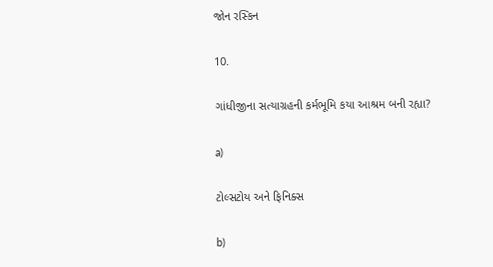જોન રસ્કિન

10.

ગાંધીજીના સત્યાગ્રહની કર્મભૂમિ કયા આશ્રમ બની રહ્યા?

a)

ટોલ્સટોય અને ફિનિક્સ

b)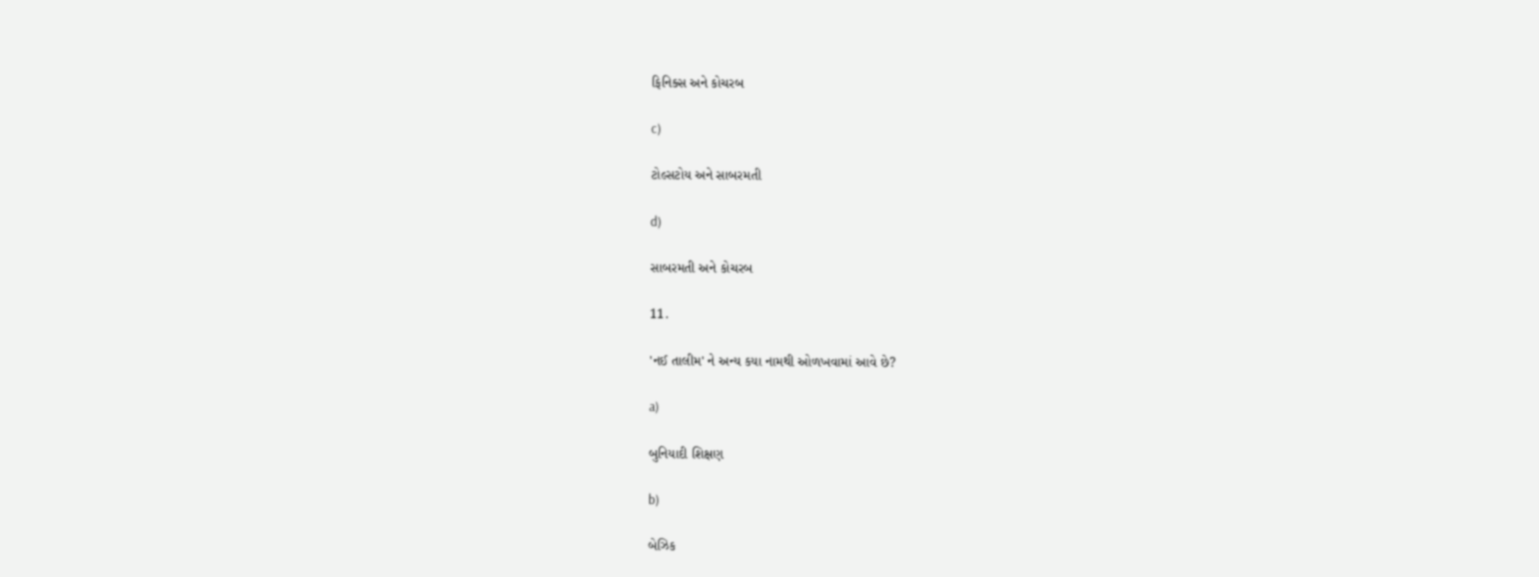ફિનિક્સ અને કોચરબ

c)

ટોલ્સટોય અને સાબરમતી

d)

સાબરમતી અને કોચરબ

11.

'નઈ તાલીમ' ને અન્ય કયા નામથી ઓળખવામાં આવે છે?

a)

બુનિયાદી શિક્ષણ

b)

બેઝિક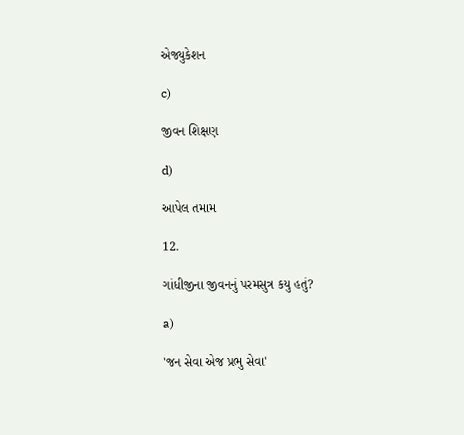એજ્યુકેશન

c)

જીવન શિક્ષણ

d)

આપેલ તમામ

12.

ગાંધીજીના જીવનનું પરમસુત્ર કયુ હતું?

a)

'જન સેવા એજ પ્રભુ સેવા'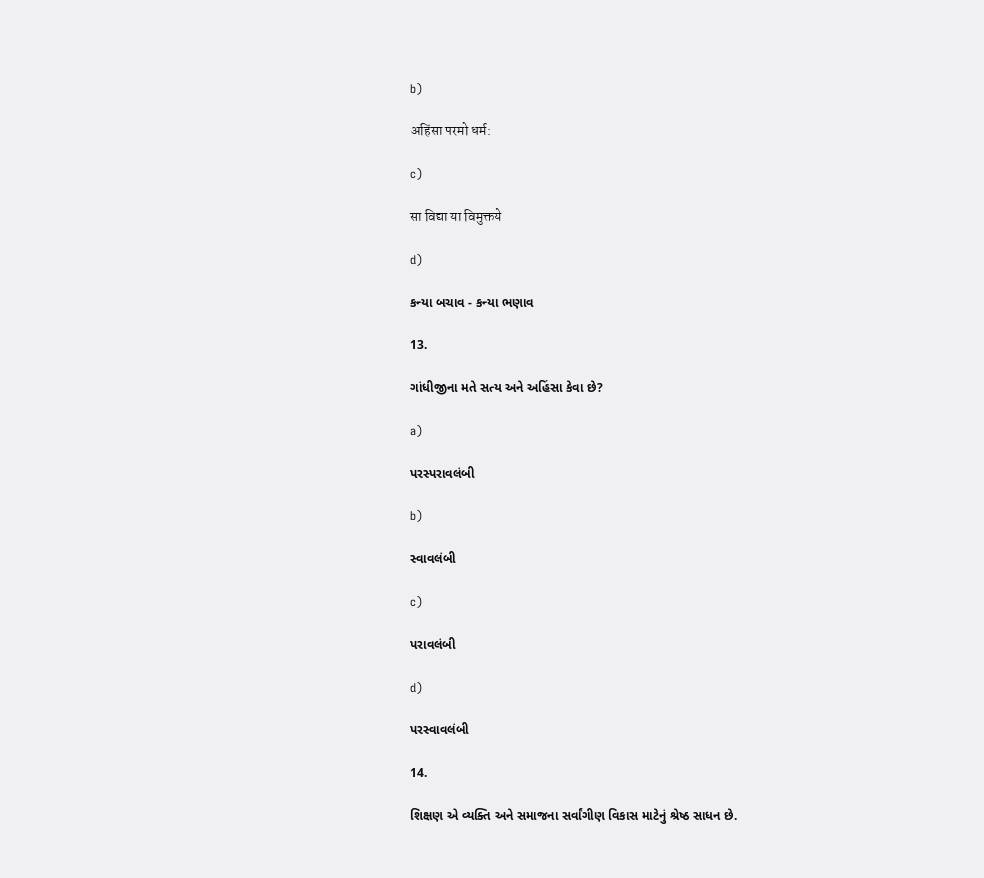b)

अहिंसा परमो धर्म:

c)

सा विद्या या विमुक्तये

d)

કન્યા બચાવ - કન્યા ભણાવ

13.

ગાંધીજીના મતે સત્ય અને અહિંસા કેવા છે?

a)

પરસ્પરાવલંબી

b)

સ્વાવલંબી

c)

પરાવલંબી

d)

પરસ્વાવલંબી

14.

શિક્ષણ એ વ્યક્તિ અને સમાજના સર્વાંગીણ વિકાસ માટેનું શ્રેષ્ઠ સાધન છે.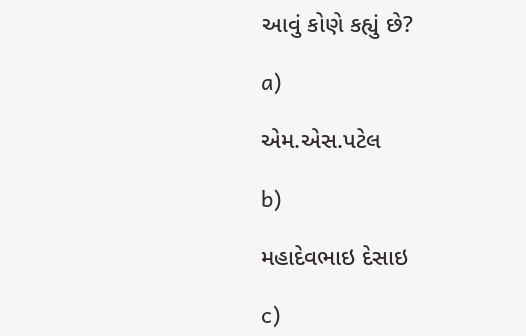આવું કોણે કહ્યું છે?

a)

એમ.એસ.પટેલ

b)

મહાદેવભાઇ દેસાઇ

c)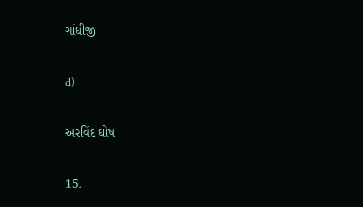ગાંધીજી

d)

અરવિંદ ઘોષ

15.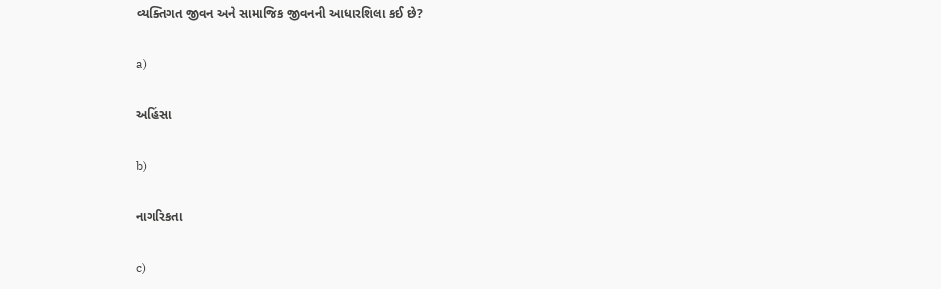વ્યક્તિગત જીવન અને સામાજિક જીવનની આધારશિલા કઈ છે?

a)

અહિંસા

b)

નાગરિકતા

c)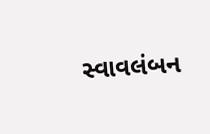સ્વાવલંબન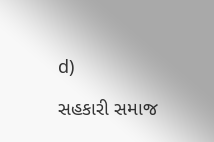d)

સહકારી સમાજ